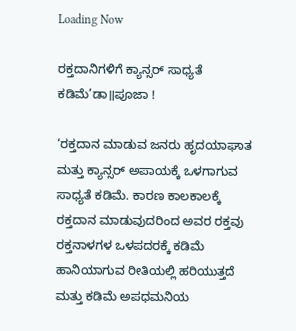Loading Now

ರಕ್ತದಾನಿಗಳಿಗೆ ಕ್ಯಾನ್ಸರ್ ಸಾಧ್ಯತೆ ಕಡಿಮೆ’ಡಾ॥ಪೂಜಾ !

‘ರಕ್ತದಾನ ಮಾಡುವ ಜನರು ಹೃದಯಾಘಾತ ಮತ್ತು ಕ್ಯಾನ್ಸರ್ ಅಪಾಯಕ್ಕೆ ಒಳಗಾಗುವ ಸಾಧ್ಯತೆ ಕಡಿಮೆ. ಕಾರಣ ಕಾಲಕಾಲಕ್ಕೆ ರಕ್ತದಾನ ಮಾಡುವುದರಿಂದ ಅವರ ರಕ್ತವು ರಕ್ತನಾಳಗಳ ಒಳಪದರಕ್ಕೆ ಕಡಿಮೆ ಹಾನಿಯಾಗುವ ರೀತಿಯಲ್ಲಿ ಹರಿಯುತ್ತದೆ ಮತ್ತು ಕಡಿಮೆ ಅಪಧಮನಿಯ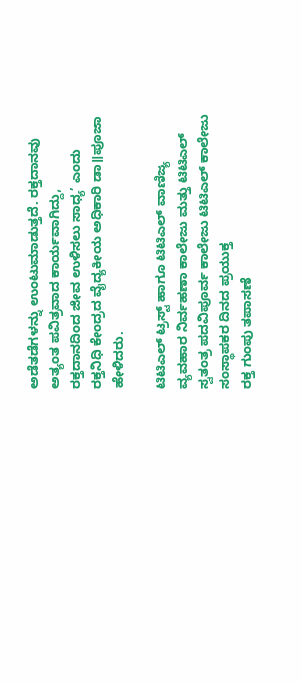ಅಡೆತಡೆಗಳನ್ನು ಉಂಟುಮಾಡುತ್ತದೆ. ರಕ್ತದಾನವು ಅತ್ಯಂತ ಪವಿತ್ರವಾದ ಕಾರ್ಯವಾಗಿದ್ದು, ರಕ್ತದಾನದಿಂದ ಜೀವ ಉಳಿಸಲು ಸಾಧ್ಯ’ ಎಂದು ರಕ್ತನಿಧಿ ಕೇಂದ್ರದ ವೈದ್ಯಕೀಯ ಅಧಿಕಾರಿ ಡಾ॥ಪೂಜಾ ಹೇಳಿದರು.

ಟಿಟಿಎಲ್‌ ಟ್ರಸ್ಟ್‌ ಹಾಗೂ ಟಿಟಿಎಲ್ ವಾಣಿಜ್ಯ ವ್ಯವಹಾರ ನಿರ್ವಹಣಾ ಕಾಲೇಜು ಮತ್ತು ಟಿಟಿಎಲ್ ಸ್ವತಂತ್ರ ಪದವಿಪೂರ್ವ ಕಾಲೇಜು ಟಿಟಿಎಲ್‌ ಕಾಲೇಜು ಸಂಸ್ಥಾಪಕರ ದಿನದ ಪ್ರಯುಕ್ತ
ರಕ್ತ ಗುಂಪು ತಪಾಸಣೆ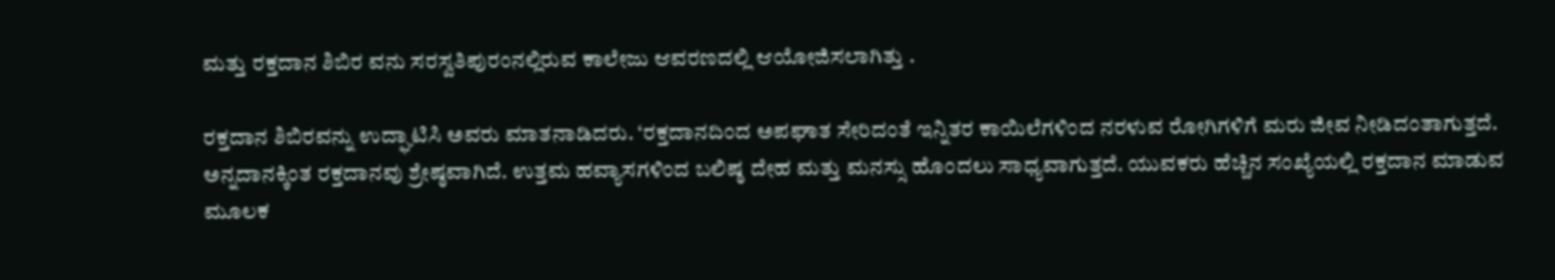ಮತ್ತು ರಕ್ತದಾನ ಶಿಬಿರ ವನು ಸರಸ್ವತಿಪುರಂನಲ್ಲಿರುವ ಕಾಲೇಜು ಆವರಣದಲ್ಲಿ ಆಯೋಜಿಸಲಾಗಿತ್ತು .

ರಕ್ತದಾನ ಶಿಬಿರವನ್ನು ಉದ್ಘಾಟಿಸಿ ಅವರು ಮಾತನಾಡಿದರು. ‘ರಕ್ತದಾನದಿಂದ ಅಪಘಾತ ಸೇರಿದಂತೆ ಇನ್ನಿತರ ಕಾಯಿಲೆಗಳಿಂದ ನರಳುವ ರೋಗಿಗಳಿಗೆ ಮರು ಜೀವ ನೀಡಿದಂತಾಗುತ್ತದೆ. ಅನ್ನದಾನಕ್ಕಿಂತ ರಕ್ತದಾನವು ಶ್ರೇಷ್ಠವಾಗಿದೆ. ಉತ್ತಮ ಹವ್ಯಾಸಗಳಿಂದ ಬಲಿಷ್ಠ ದೇಹ ಮತ್ತು ಮನಸ್ಸು ಹೊಂದಲು ಸಾಧ್ಯವಾಗುತ್ತದೆ. ಯುವಕರು ಹೆಚ್ಚಿನ ಸಂಖ್ಯೆಯಲ್ಲಿ ರಕ್ತದಾನ ಮಾಡುವ ಮೂಲಕ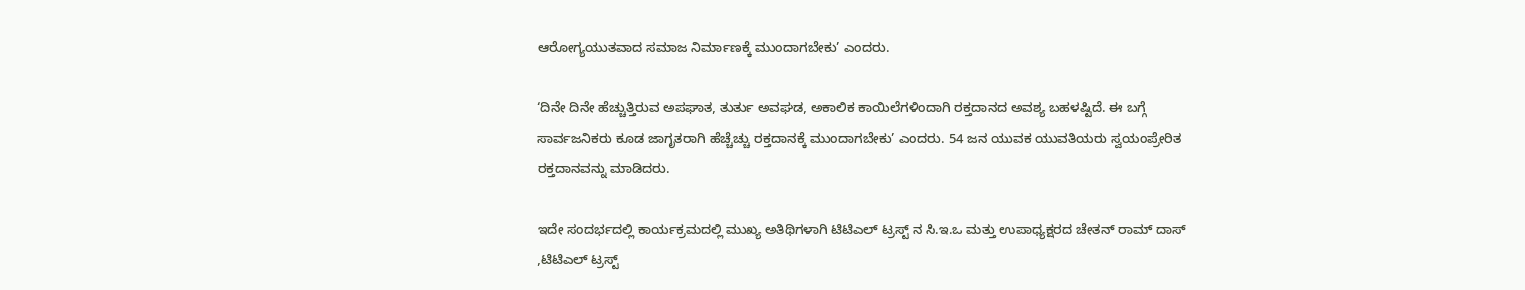ಆರೋಗ್ಯಯುತವಾದ ಸಮಾಜ ನಿರ್ಮಾಣಕ್ಕೆ ಮುಂದಾಗಬೇಕು’ ಎಂದರು.

‘ದಿನೇ ದಿನೇ ಹೆಚ್ಚುತ್ತಿರುವ ಅಪಘಾತ, ತುರ್ತು ಅವಘಡ, ಅಕಾಲಿಕ ಕಾಯಿಲೆಗಳಿಂದಾಗಿ ರಕ್ತದಾನದ ಅವಶ್ಯ ಬಹಳಷ್ಟಿದೆ. ಈ ಬಗ್ಗೆ ಸಾರ್ವಜನಿಕರು ಕೂಡ ಜಾಗೃತರಾಗಿ ಹೆಚ್ಚೆಚ್ಚು ರಕ್ತದಾನಕ್ಕೆ ಮುಂದಾಗಬೇಕು’ ಎಂದರು. 54 ಜನ ಯುವಕ ಯುವತಿಯರು ಸ್ವಯಂಪ್ರೇರಿತ ರಕ್ತದಾನವನ್ನು ಮಾಡಿದರು.

ಇದೇ ಸಂದರ್ಭದಲ್ಲಿ ಕಾರ್ಯಕ್ರಮದಲ್ಲಿ ಮುಖ್ಯ ಅತಿಥಿಗಳಾಗಿ ಟಿಟಿಎಲ್ ಟ್ರಸ್ಟ್ ನ ಸಿ.ಇ.ಒ ಮತ್ತು ಉಪಾಧ್ಯಕ್ಷರದ ಚೇತನ್ ರಾಮ್ ದಾಸ್ ,ಟಿಟಿಎಲ್ ಟ್ರಸ್ಟ್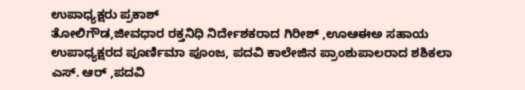ಉಪಾಧ್ಯಕ್ಷರು ಪ್ರಕಾಶ್
ತೋಲಿಗೌಡ,ಜೀವಧಾರ ರಕ್ತನಿಧಿ ನಿರ್ದೇಶಕರಾದ ಗಿರೀಶ್ ,ಊಆಈಅ ಸಹಾಯ ಉಪಾಧ್ಯಕ್ಷರದ ಪೂರ್ಣಿಮಾ ಪೂಂಜ, ಪದವಿ ಕಾಲೇಜಿನ ಪ್ರಾಂಶುಪಾಲರಾದ ಶಶಿಕಲಾ ಎಸ್. ಆರ್ ,ಪದವಿ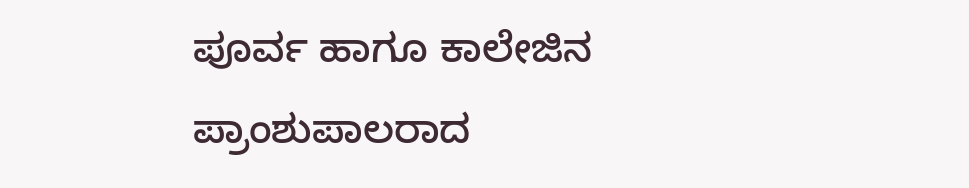ಪೂರ್ವ ಹಾಗೂ ಕಾಲೇಜಿನ ಪ್ರಾಂಶುಪಾಲರಾದ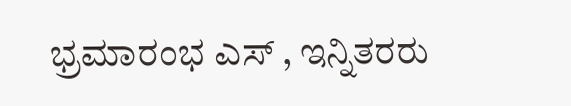ಭ್ರಮಾರಂಭ ಎಸ್ , ಇನ್ನಿತರರು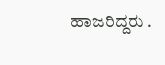ಹಾಜರಿದ್ದರು .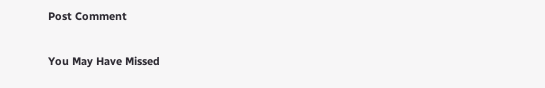Post Comment

You May Have Missed